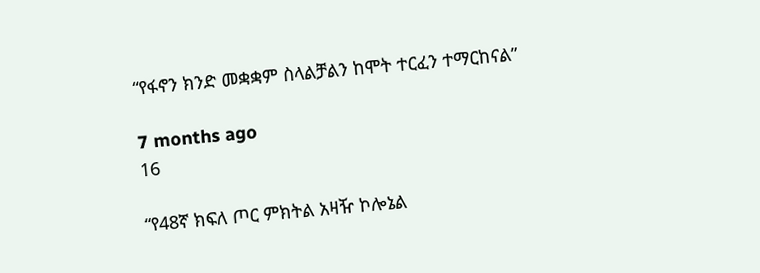“የፋኖን ክንድ መቋቋም ስላልቻልን ከሞት ተርፈን ተማርከናል”

7 months ago
16

“የ48ኛ ክፍለ ጦር ምክትል አዛዥ ኮሎኔል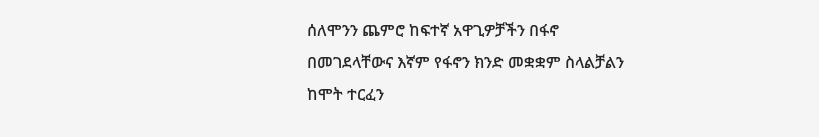ሰለሞንን ጨምሮ ከፍተኛ አዋጊዎቻችን በፋኖ በመገደላቸውና እኛም የፋኖን ክንድ መቋቋም ስላልቻልን ከሞት ተርፈን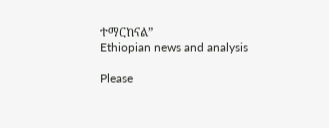ተማርከናል”
Ethiopian news and analysis

Please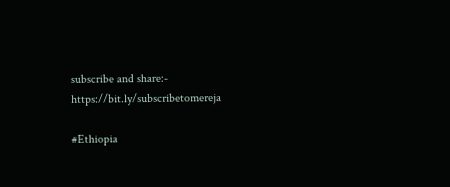subscribe and share:- https://bit.ly/subscribetomereja

#Ethiopia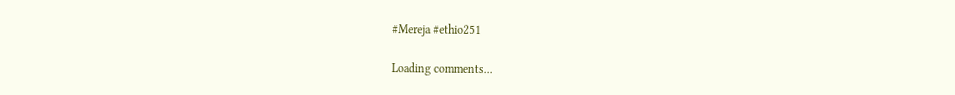#Mereja #ethio251

Loading comments...